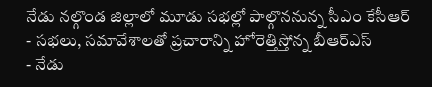నేడు నల్గొండ జిల్లాలో మూడు సభల్లో పాల్గొననున్న సీఎం కేసీఆర్
- సభలు, సమావేశాలతో ప్రచారాన్ని హోరెత్తిస్తోన్న బీఆర్ఎస్
- నేడు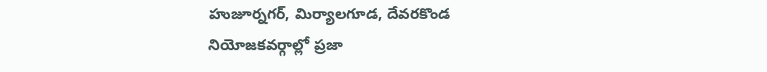హుజూర్నగర్, మిర్యాలగూడ, దేవరకొండ నియోజకవర్గాల్లో ప్రజా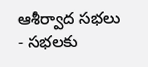ఆశీర్వాద సభలు
- సభలకు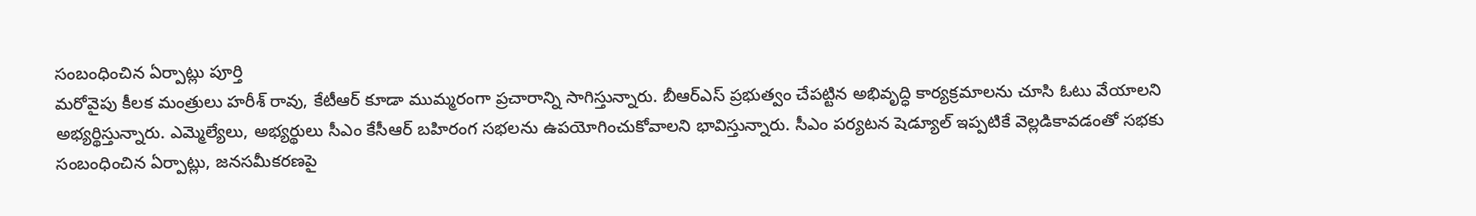సంబంధించిన ఏర్పాట్లు పూర్తి
మరోవైపు కీలక మంత్రులు హరీశ్ రావు, కేటీఆర్ కూడా ముమ్మరంగా ప్రచారాన్ని సాగిస్తున్నారు. బీఆర్ఎస్ ప్రభుత్వం చేపట్టిన అభివృద్ధి కార్యక్రమాలను చూసి ఓటు వేయాలని అభ్యర్థిస్తున్నారు. ఎమ్మెల్యేలు, అభ్యర్థులు సీఎం కేసీఆర్ బహిరంగ సభలను ఉపయోగించుకోవాలని భావిస్తున్నారు. సీఎం పర్యటన షెడ్యూల్ ఇప్పటికే వెల్లడికావడంతో సభకు సంబంధించిన ఏర్పాట్లు, జనసమీకరణపై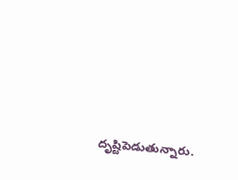దృష్టిపెడుతున్నారు.